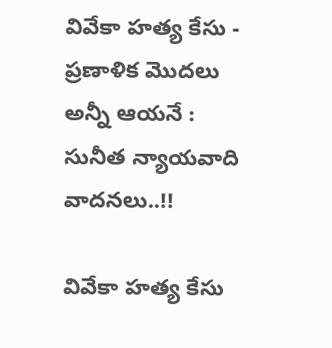వివేకా హత్య కేసు - ప్రణాళిక మొదలు అన్నీ ఆయనే : సునీత న్యాయవాది వాదనలు..!!

వివేకా హత్య కేసు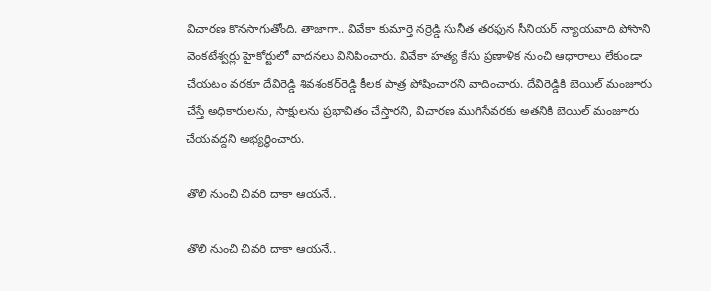విచారణ కొనసాగుతోంది. తాజాగా.. వివేకా కుమార్తె నర్రెడ్డి సునీత తరఫున సీనియర్‌ న్యాయవాది పోసాని వెంకటేశ్వర్లు హైకోర్టులో వాదనలు వినిపించారు. వివేకా హత్య కేసు ప్రణాళిక నుంచి ఆధారాలు లేకుండా చేయటం వరకూ దేవిరెడ్డి శివశంకర్‌రెడ్డి కీలక పాత్ర పోషించారని వాదించారు. దేవిరెడ్డికి బెయిల్‌ మంజూరు చేస్తే అధికారులను, సాక్షులను ప్రభావితం చేస్తారని, విచారణ ముగిసేవరకు అతనికి బెయిల్‌ మంజూరు చేయవద్దని అభ్యర్థించారు.

తొలి నుంచి చివరి దాకా ఆయనే..

తొలి నుంచి చివరి దాకా ఆయనే..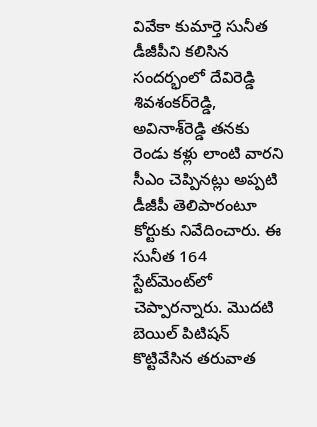వివేకా కుమార్తె సునీత డీజీపీని కలిసిన సందర్భంలో దేవిరెడ్డి శివశంకర్‌రెడ్డి, అవినాశ్‌రెడ్డి తనకు రెండు కళ్లు లాంటి వారని సీఎం చెప్పినట్లు అప్పటి డీజీపీ తెలిపారంటూ కోర్టుకు నివేదించారు. ఈ సునీత 164 స్టేట్‌మెంట్‌లో చెప్పారన్నారు. మొదటి బెయిల్‌ పిటిషన్‌ కొట్టివేసిన తరువాత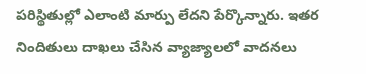పరిస్థితుల్లో ఎలాంటి మార్పు లేదని పేర్కొన్నారు. ఇతర నిందితులు దాఖలు చేసిన వ్యాజ్యాలలో వాదనలు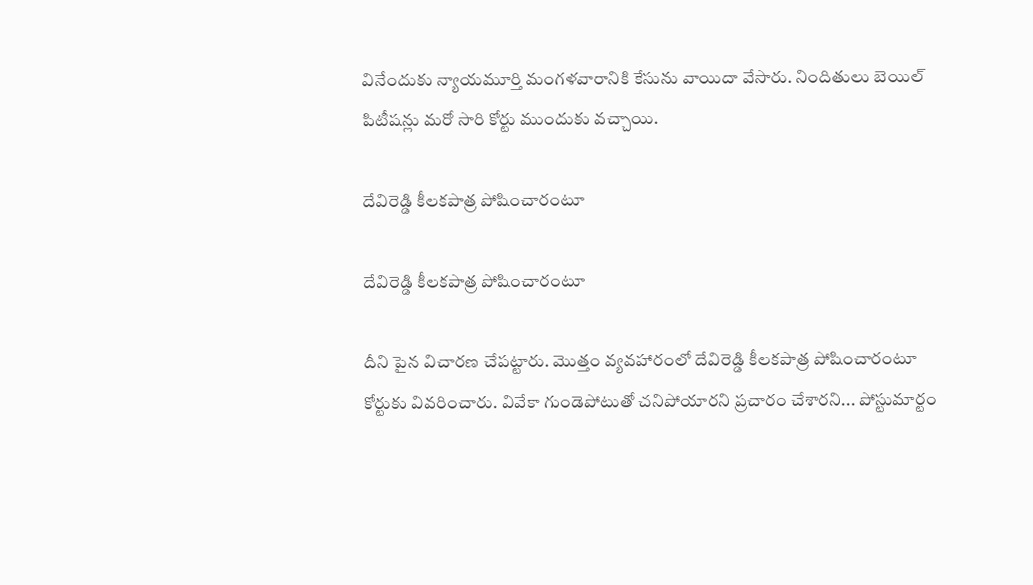వినేందుకు న్యాయమూర్తి మంగళవారానికి కేసును వాయిదా వేసారు. నిందితులు బెయిల్ పిటీషన్లు మరో సారి కోర్టు ముందుకు వచ్చాయి.

దేవిరెడ్డి కీలకపాత్ర పోషించారంటూ

దేవిరెడ్డి కీలకపాత్ర పోషించారంటూ

దీని పైన విచారణ చేపట్టారు. మొత్తం వ్యవహారంలో దేవిరెడ్డి కీలకపాత్ర పోషించారంటూ కోర్టుకు వివరించారు. వివేకా గుండెపోటుతో చనిపోయారని ప్రచారం చేశారని... పోస్టుమార్టం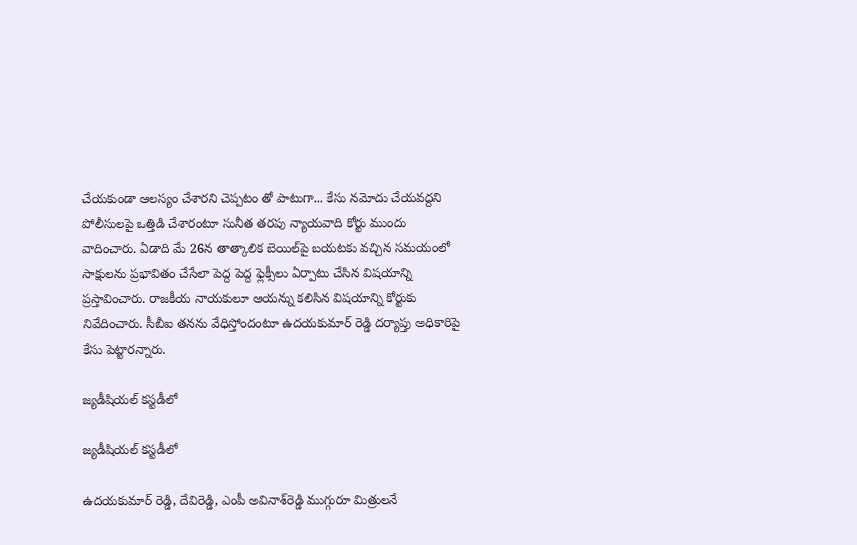చేయకుండా ఆలస్యం చేశారని చెప్పటం తో పాటుగా... కేసు నమోదు చేయవద్దని పోలీసులపై ఒత్తిడి చేశారంటూ సునీత తరపు న్యాయవాది కోర్టు ముందు వాదించారు. ఏడాది మే 26న తాత్కాలిక బెయిల్‌పై బయటకు వచ్చిన సమయంలో సాక్షులను ప్రభావితం చేసేలా పెద్ద పెద్ద ఫ్లెక్సీలు ఏర్పాటు చేసిన విషయాన్ని ప్రస్తావించారు. రాజకీయ నాయకులూ ఆయన్ను కలిసిన విషయాన్ని కోర్టుకు నివేదించారు. సీబీఐ తనను వేధిస్తోందంటూ ఉదయకుమార్‌ రెడ్డి దర్యాప్తు అధికారిపై కేసు పెట్టారన్నారు.

జ్యడీషియల్ కస్టడీలో

జ్యడీషియల్ కస్టడీలో

ఉదయకుమార్‌ రెడ్డి, దేవిరెడ్డి, ఎంపీ అవినాశ్‌రెడ్డి ముగ్గురూ మిత్రులనే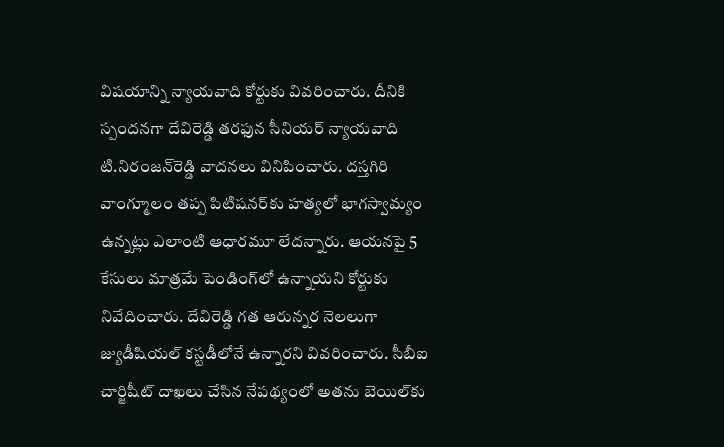విషయాన్ని న్యాయవాది కోర్టుకు వివరించారు. దీనికి స్పందనగా దేవిరెడ్డి తరఫున సీనియర్‌ న్యాయవాది టి.నిరంజన్‌రెడ్డి వాదనలు వినిపించారు. దస్తగిరి వాంగ్మూలం తప్ప పిటిషనర్‌కు హత్యలో భాగస్వామ్యం ఉన్నట్లు ఎలాంటి ఆధారమూ లేదన్నారు. ఆయనపై 5 కేసులు మాత్రమే పెండింగ్‌లో ఉన్నాయని కోర్టుకు నివేదించారు. దేవిరెడ్డి గత ఆరున్నర నెలలుగా జ్యుడీషియల్‌ కస్టడీలోనే ఉన్నారని వివరించారు. సీబీఐ చార్జిషీట్‌ దాఖలు చేసిన నేపథ్యంలో అతను బెయిల్‌కు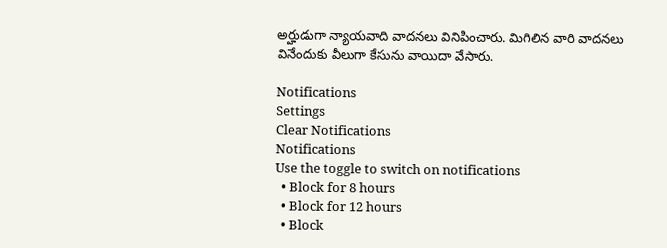అర్హుడుగా న్యాయవాది వాదనలు వినిపించారు. మిగిలిన వారి వాదనలు వినేందుకు వీలుగా కేసును వాయిదా వేసారు.

Notifications
Settings
Clear Notifications
Notifications
Use the toggle to switch on notifications
  • Block for 8 hours
  • Block for 12 hours
  • Block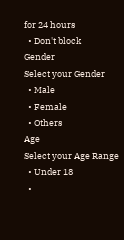for 24 hours
  • Don't block
Gender
Select your Gender
  • Male
  • Female
  • Others
Age
Select your Age Range
  • Under 18
  •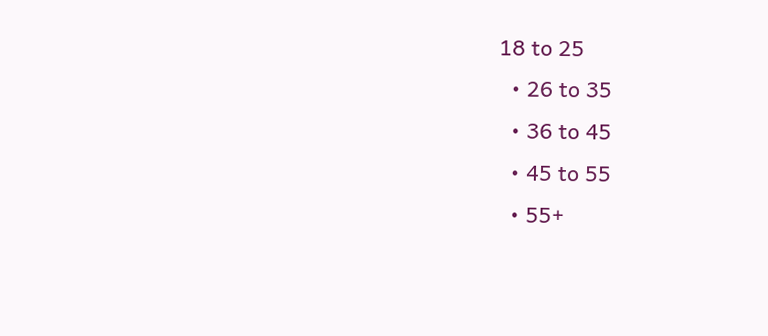18 to 25
  • 26 to 35
  • 36 to 45
  • 45 to 55
  • 55+